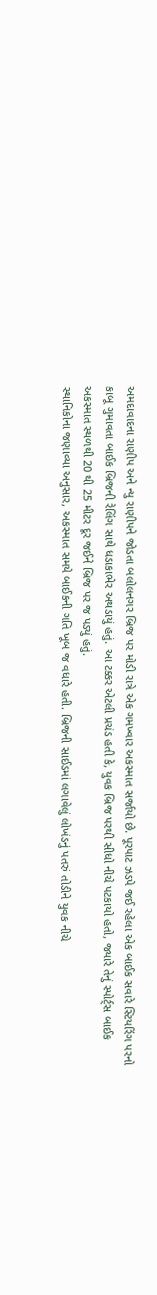અમદાવાદના રાણીપ અને ન્યુ રાણીપને જોડતા બલોલનગર બ્રિજ પર મોડી રાત્રે એક ગમખ્વાર અકસ્માત સર્જાયો છે. પૂરપાટ ઝડપે જઈ રહેલા એક બાઈક સવારે સ્ટિયરિંગ પરનો કાબૂ ગુમાવતા બાઈક બ્રિજની રેલિંગ સાથે ધડાકાભેર અથડાયું હતું. આ ટક્કર એટલી પ્રચંડ હતી કે, યુવક બ્રિજ પરથી સીધો નીચે પટકાયો હતો, જ્યારે તેનું સ્પોર્ટ્સ બાઈક અકસ્માત સ્થળથી 20 થી 25 મીટર દૂર જઈને બ્રિજ પર જ પડ્યું હતું.
સ્થાનિકોના જણાવ્યા અનુસાર, અકસ્માત સમયે બાઈકની ગતિ ખૂબ જ વધારે હતી. બ્રિજની સાઈડમાં લગાવેલું લોખંડનું પતરું તોડીને યુવક નીચે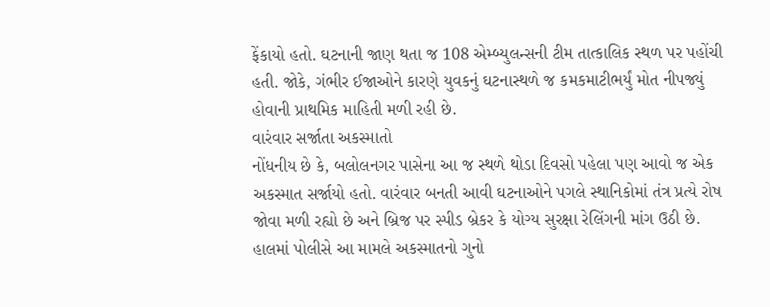ફેંકાયો હતો. ઘટનાની જાણ થતા જ 108 એમ્બ્યુલન્સની ટીમ તાત્કાલિક સ્થળ પર પહોંચી હતી. જોકે, ગંભીર ઈજાઓને કારણે યુવકનું ઘટનાસ્થળે જ કમકમાટીભર્યું મોત નીપજ્યું હોવાની પ્રાથમિક માહિતી મળી રહી છે.
વારંવાર સર્જાતા અકસ્માતો
નોંધનીય છે કે, બલોલનગર પાસેના આ જ સ્થળે થોડા દિવસો પહેલા પણ આવો જ એક અકસ્માત સર્જાયો હતો. વારંવાર બનતી આવી ઘટનાઓને પગલે સ્થાનિકોમાં તંત્ર પ્રત્યે રોષ જોવા મળી રહ્યો છે અને બ્રિજ પર સ્પીડ બ્રેકર કે યોગ્ય સુરક્ષા રેલિંગની માંગ ઉઠી છે. હાલમાં પોલીસે આ મામલે અકસ્માતનો ગુનો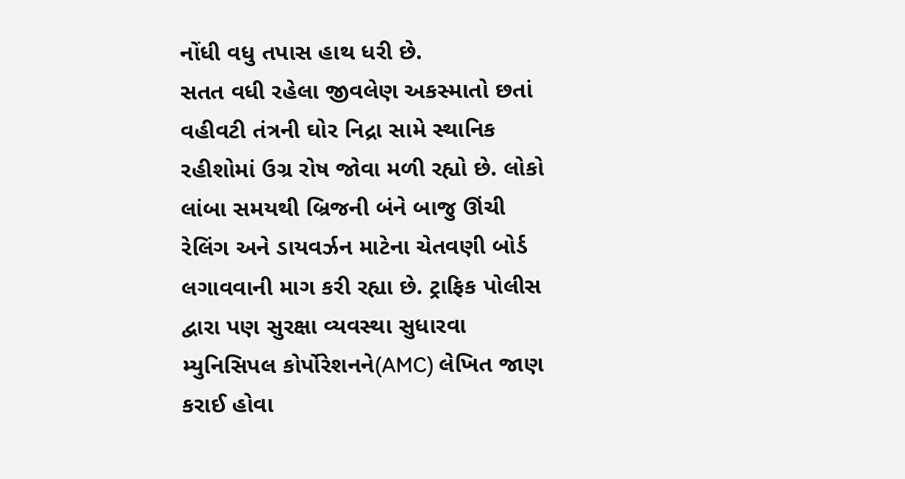નોંધી વધુ તપાસ હાથ ધરી છે.
સતત વધી રહેલા જીવલેણ અકસ્માતો છતાં વહીવટી તંત્રની ઘોર નિદ્રા સામે સ્થાનિક રહીશોમાં ઉગ્ર રોષ જોવા મળી રહ્યો છે. લોકો લાંબા સમયથી બ્રિજની બંને બાજુ ઊંચી રેલિંગ અને ડાયવર્ઝન માટેના ચેતવણી બોર્ડ લગાવવાની માગ કરી રહ્યા છે. ટ્રાફિક પોલીસ દ્વારા પણ સુરક્ષા વ્યવસ્થા સુધારવા મ્યુનિસિપલ કોર્પોરેશનને(AMC) લેખિત જાણ કરાઈ હોવા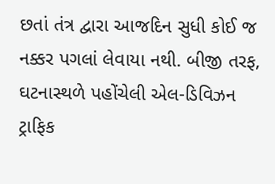છતાં તંત્ર દ્વારા આજદિન સુધી કોઈ જ નક્કર પગલાં લેવાયા નથી. બીજી તરફ, ઘટનાસ્થળે પહોંચેલી એલ-ડિવિઝન ટ્રાફિક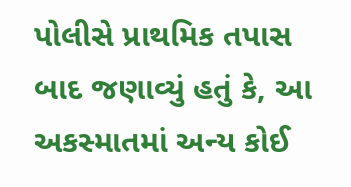પોલીસે પ્રાથમિક તપાસ બાદ જણાવ્યું હતું કે, આ અકસ્માતમાં અન્ય કોઈ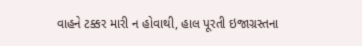વાહને ટક્કર મારી ન હોવાથી, હાલ પૂરતી ઇજાગ્રસ્તના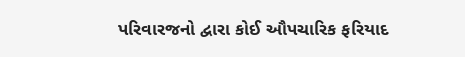પરિવારજનો દ્વારા કોઈ ઔપચારિક ફરિયાદ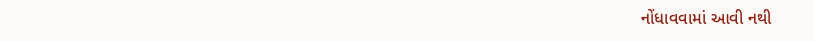નોંધાવવામાં આવી નથી